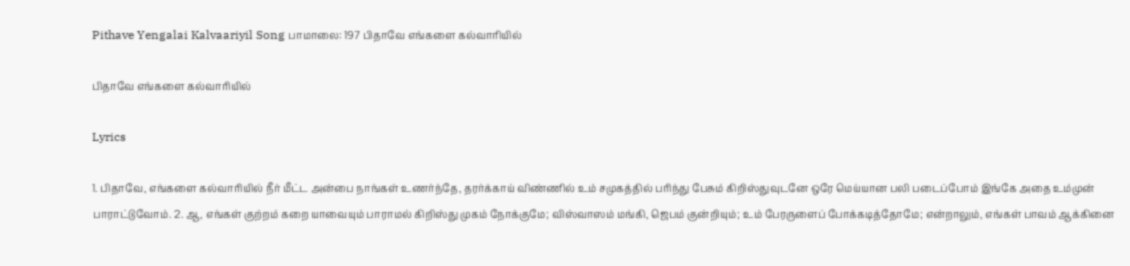Pithave Yengalai Kalvaariyil Song பாமாலை: 197 பிதாவே எங்களை கல்வாரியில்

பிதாவே எங்களை கல்வாரியில்

Lyrics

1. பிதாவே, எங்களை கல்வாரியில் நீர் மீட்ட அன்பை நாங்கள் உணர்ந்தே, தரர்க்காய் விண்ணில் உம் சமுகத்தில் பரிந்து பேசும் கிறிஸ்துவுடனே ஒரே மெய்யான பலி படைப்போம் இங்கே அதை உம்முன் பாராட்டுவோம். 2. ஆ, எங்கள் குற்றம் கறை யாவையும் பாராமல் கிறிஸ்து முகம் நோக்குமே; விஸ்வாஸம் மங்கி, ஜெபம் குன்றியும்; உம் பேரருளைப் போக்கடித்தோமே; என்றாலும், எங்கள் பாவம் ஆக்கினை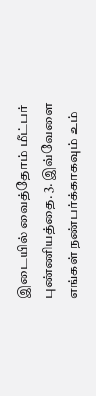இடையில் வைத்தோம் மீட்பர் புண்ணியத்தை. 3. இவ்வேளை எங்கள் நண்பர்க்காகவும் உம்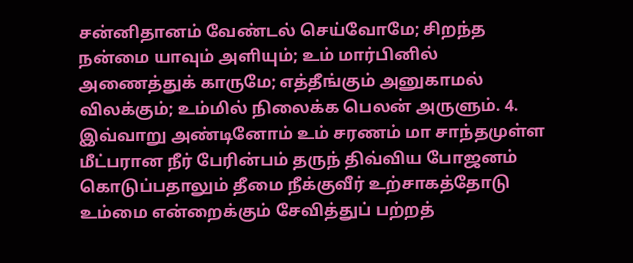சன்னிதானம் வேண்டல் செய்வோமே; சிறந்த நன்மை யாவும் அளியும்; உம் மார்பினில் அணைத்துக் காருமே; எத்தீங்கும் அனுகாமல் விலக்கும்; உம்மில் நிலைக்க பெலன் அருளும். 4. இவ்வாறு அண்டினோம் உம் சரணம் மா சாந்தமுள்ள மீட்பரான நீர் பேரின்பம் தருந் திவ்விய போஜனம் கொடுப்பதாலும் தீமை நீக்குவீர் உற்சாகத்தோடு உம்மை என்றைக்கும் சேவித்துப் பற்றத்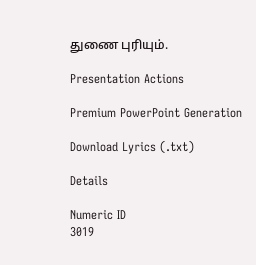துணை புரியும்.

Presentation Actions

Premium PowerPoint Generation

Download Lyrics (.txt)

Details

Numeric ID
3019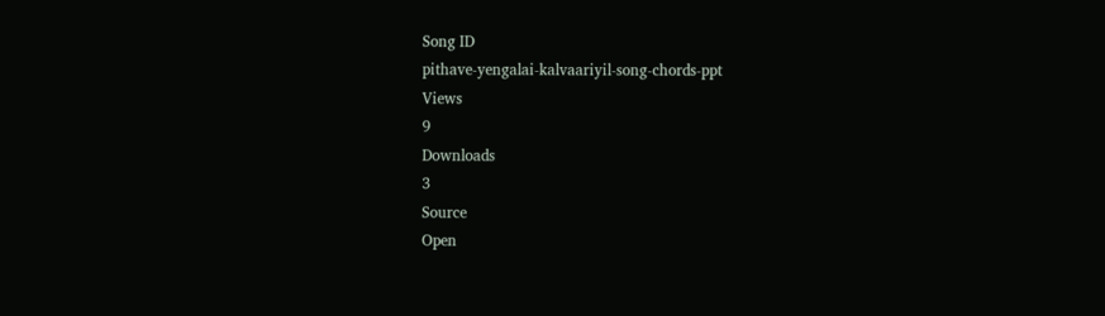Song ID
pithave-yengalai-kalvaariyil-song-chords-ppt
Views
9
Downloads
3
Source
Open